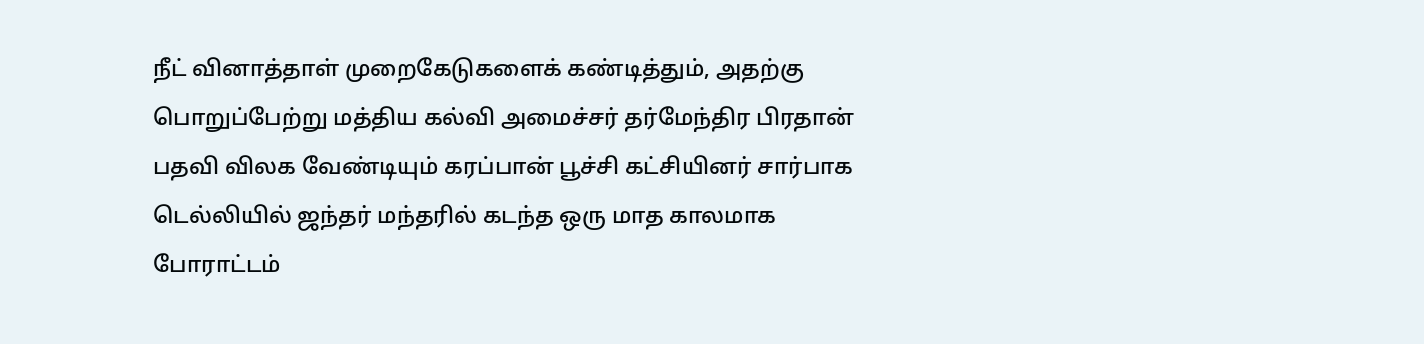நீட் வினாத்தாள் முறைகேடுகளைக் கண்டித்தும், அதற்கு பொறுப்பேற்று மத்திய கல்வி அமைச்சர் தர்மேந்திர பிரதான் பதவி விலக வேண்டியும் கரப்பான் பூச்சி கட்சியினர் சார்பாக டெல்லியில் ஜந்தர் மந்தரில் கடந்த ஒரு மாத காலமாக போராட்டம்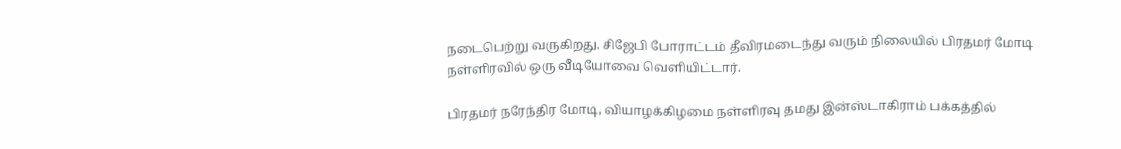நடைபெற்று வருகிறது. சிஜேபி போராட்டம் தீவிரமடைந்து வரும் நிலையில் பிரதமர் மோடி நள்ளிரவில் ஒரு வீடியோவை வெளியிட்டார்.

பிரதமர் நரேந்திர மோடி, வியாழக்கிழமை நள்ளிரவு தமது இன்ஸ்டாகிராம் பக்கத்தில்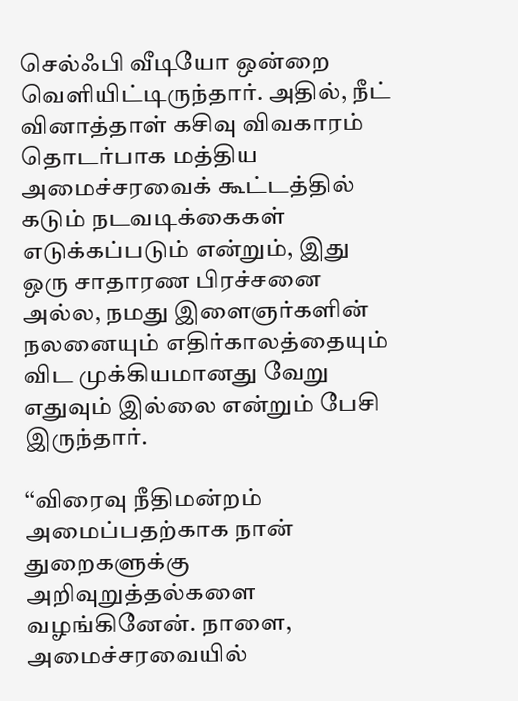செல்ஃபி வீடியோ ஒன்றை வெளியிட்டிருந்தார். அதில், நீட் வினாத்தாள் கசிவு விவகாரம் தொடர்பாக மத்திய அமைச்சரவைக் கூட்டத்தில் கடும் நடவடிக்கைகள் எடுக்கப்படும் என்றும், இது ஒரு சாதாரண பிரச்சனை அல்ல, நமது இளைஞர்களின் நலனையும் எதிர்காலத்தையும் விட முக்கியமானது வேறு எதுவும் இல்லை என்றும் பேசி இருந்தார்.

‘‘விரைவு நீதிமன்றம் அமைப்பதற்காக நான் துறைகளுக்கு அறிவுறுத்தல்களை வழங்கினேன். நாளை, அமைச்சரவையில்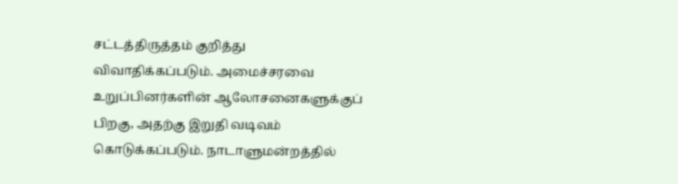சட்டத்திருத்தம் குறித்து விவாதிக்கப்படும். அமைச்சரவை உறுப்பினர்களின் ஆலோசனைகளுக்குப் பிறகு, அதற்கு இறுதி வடிவம் கொடுக்கப்படும். நாடாளுமன்றத்தில்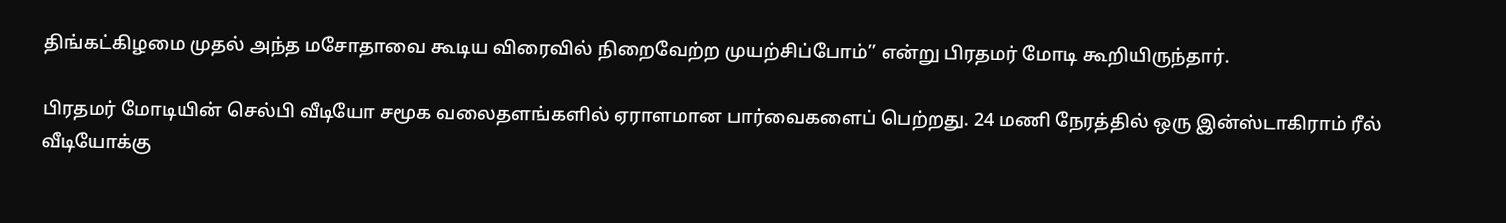திங்கட்கிழமை முதல் அந்த மசோதாவை கூடிய விரைவில் நிறைவேற்ற முயற்சிப்போம்’’ என்று பிரதமர் மோடி கூறியிருந்தார்.

பிரதமர் மோடியின் செல்பி வீடியோ சமூக வலைதளங்களில் ஏராளமான பார்வைகளைப் பெற்றது. 24 மணி நேரத்தில் ஒரு இன்ஸ்டாகிராம் ரீல் வீடியோக்கு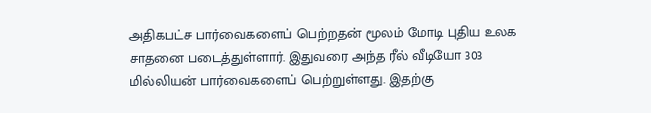அதிகபட்ச பார்வைகளைப் பெற்றதன் மூலம் மோடி புதிய உலக சாதனை படைத்துள்ளார். இதுவரை அந்த ரீல் வீடியோ 303 மில்லியன் பார்வைகளைப் பெற்றுள்ளது. இதற்கு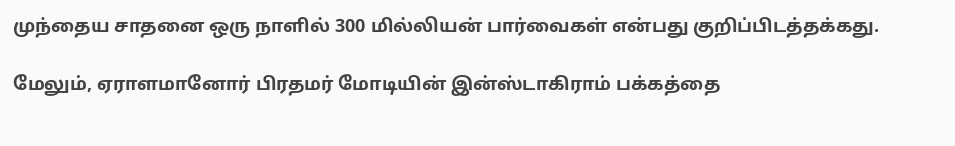முந்தைய சாதனை ஒரு நாளில் 300 மில்லியன் பார்வைகள் என்பது குறிப்பிடத்தக்கது.

மேலும், ஏராளமானோர் பிரதமர் மோடியின் இன்ஸ்டாகிராம் பக்கத்தை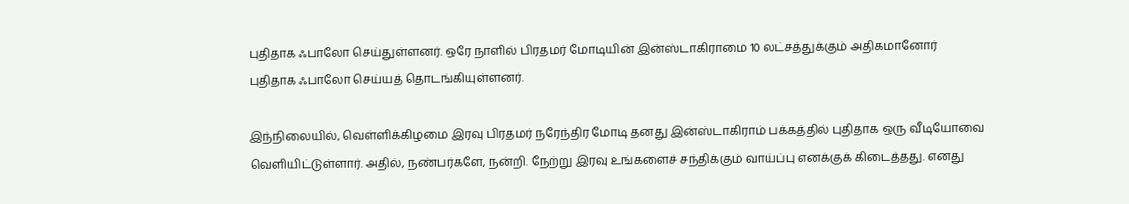புதிதாக ஃபாலோ செய்துள்ளனர். ஒரே நாளில் பிரதமர் மோடியின் இன்ஸ்டாகிராமை 10 லட்சத்துக்கும் அதிகமானோர் புதிதாக ஃபாலோ செய்யத் தொடங்கியுள்ளனர்.

இந்நிலையில், வெள்ளிக்கிழமை இரவு பிரதமர் நரேந்திர மோடி தனது இன்ஸ்டாகிராம் பக்கத்தில் புதிதாக ஒரு வீடியோவை வெளியிட்டுள்ளார். அதில், நண்பர்களே, நன்றி. நேற்று இரவு உங்களைச் சந்திக்கும் வாய்ப்பு எனக்குக் கிடைத்தது. எனது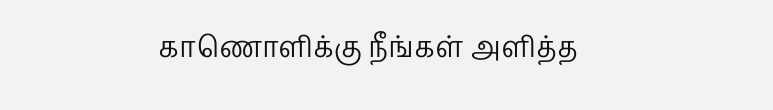காணொளிக்கு நீங்கள் அளித்த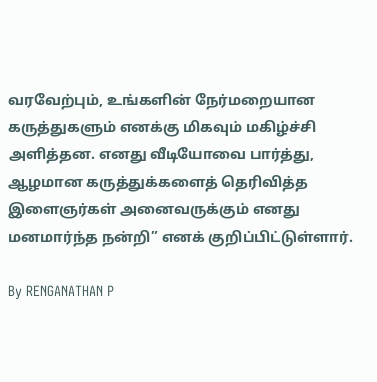வரவேற்பும், உங்களின் நேர்மறையான கருத்துகளும் எனக்கு மிகவும் மகிழ்ச்சி அளித்தன. எனது வீடியோவை பார்த்து, ஆழமான கருத்துக்களைத் தெரிவித்த இளைஞர்கள் அனைவருக்கும் எனது மனமார்ந்த நன்றி” எனக் குறிப்பிட்டுள்ளார்.

By RENGANATHAN P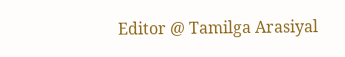Editor @ Tamilga Arasiyal